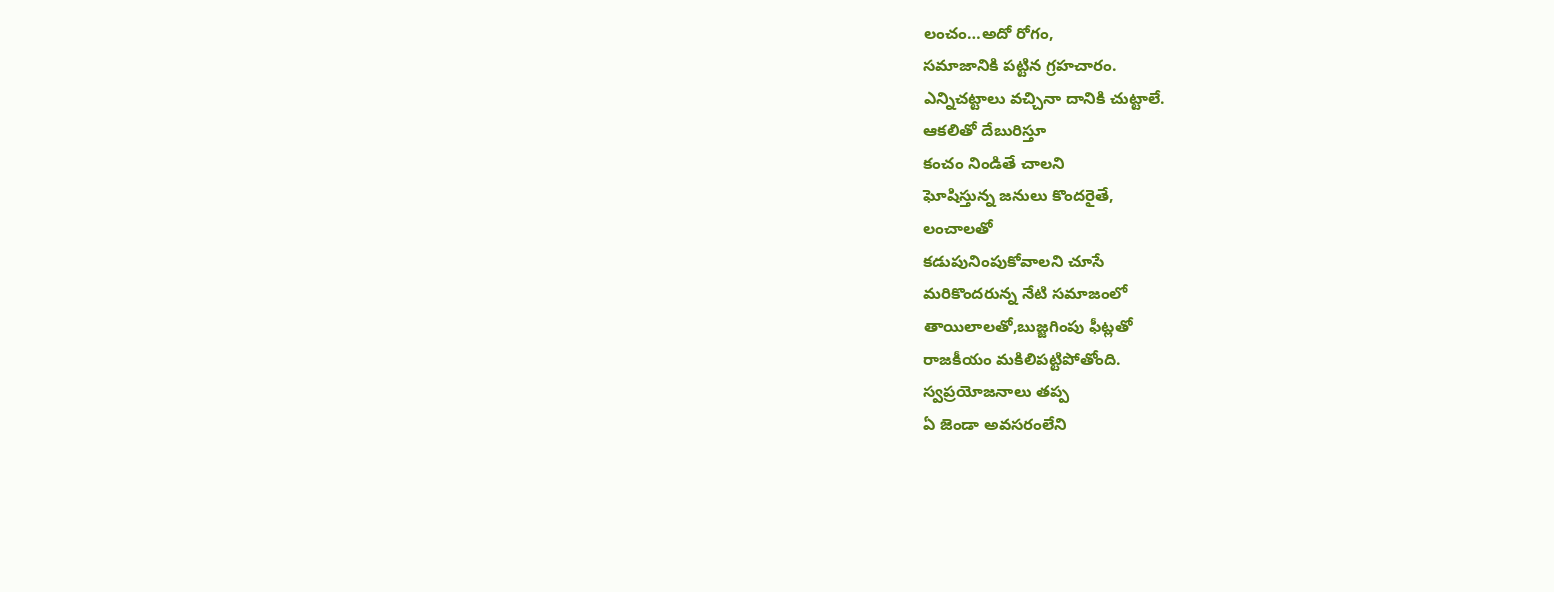లంచం…అదో రోగం,
సమాజానికి పట్టిన గ్రహచారం.
ఎన్నిచట్టాలు వచ్చినా దానికి చుట్టాలే.
ఆకలితో దేబురిస్తూ
కంచం నిండితే చాలని
ఘోషిస్తున్న జనులు కొందరైతే,
లంచాలతో
కడుపునింపుకోవాలని చూసే
మరికొందరున్న నేటి సమాజంలో
తాయిలాలతో,బుజ్జగింపు ఫీట్లతో
రాజకీయం మకిలిపట్టిపోతోంది.
స్వప్రయోజనాలు తప్ప
ఏ జెండా అవసరంలేని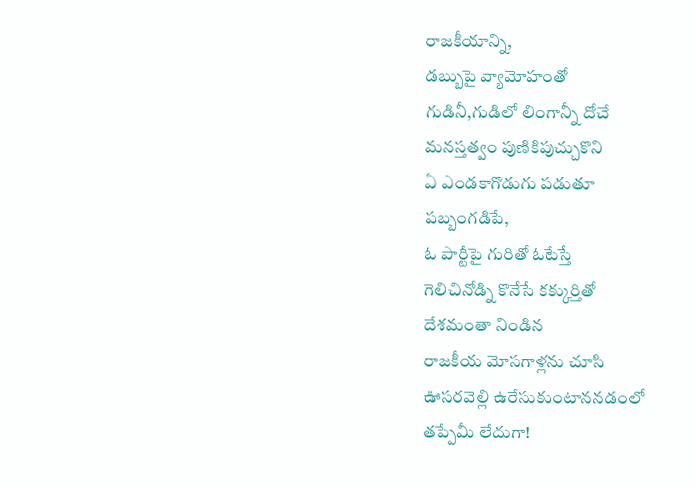రాజకీయాన్ని,
డబ్బుపై వ్యామోహంతో
గుడినీ,గుడిలో లింగాన్నీ దోచే
మనస్తత్వం పుణికిపుచ్చుకొని
ఏ ఎండకాగొడుగు పడుతూ
పబ్బంగడిపే,
ఓ పార్టీపై గురితో ఓటేస్తే
గెలిచినోడ్ని కొనేసే కక్కుర్తితో
దేశమంతా నిండిన
రాజకీయ మోసగాళ్లను చూసి
ఊసరవెల్లి ఉరేసుకుంటాననడంలో
తప్పేమీ లేదుగా!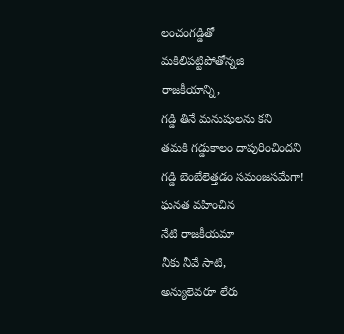లంచంగడ్డితో
మకిలిపట్టిపోతోన్నజి
రాజకీయాన్ని,
గడ్డి తినే మనుషులను కని
తమకి గడ్డుకాలం దాపురించిందని
గడ్డి బెంబేలెత్తడం సమంజసమేగా!
ఘనత వహించిన
నేటి రాజకీయమా
నీకు నీవే సాటి,
అన్యులెవరూ లేరు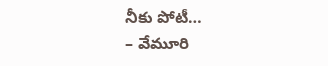నీకు పోటీ…
– వేమూరి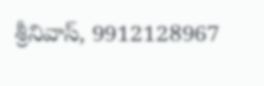శ్రీనివాస్, 9912128967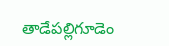తాడేపల్లిగూడెం